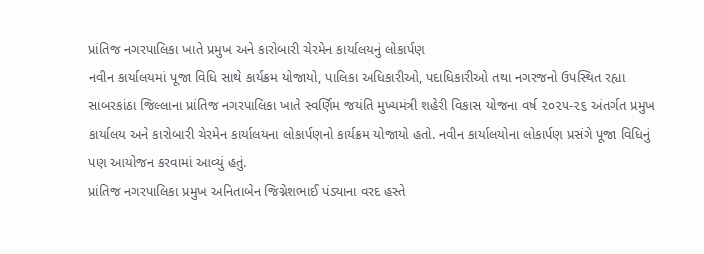પ્રાંતિજ નગરપાલિકા ખાતે પ્રમુખ અને કારોબારી ચેરમેન કાર્યાલયનું લોકાર્પણ
નવીન કાર્યાલયમાં પૂજા વિધિ સાથે કાર્યક્રમ યોજાયો, પાલિકા અધિકારીઓ, પદાધિકારીઓ તથા નગરજનો ઉપસ્થિત રહ્યા
સાબરકાંઠા જિલ્લાના પ્રાંતિજ નગરપાલિકા ખાતે સ્વર્ણિમ જયંતિ મુખ્યમંત્રી શહેરી વિકાસ યોજના વર્ષ ૨૦૨૫-૨૬ અંતર્ગત પ્રમુખ કાર્યાલય અને કારોબારી ચેરમેન કાર્યાલયના લોકાર્પણનો કાર્યક્રમ યોજાયો હતો. નવીન કાર્યાલયોના લોકાર્પણ પ્રસંગે પૂજા વિધિનું પણ આયોજન કરવામાં આવ્યું હતું.
પ્રાંતિજ નગરપાલિકા પ્રમુખ અનિતાબેન જિગ્નેશભાઈ પંડ્યાના વરદ હસ્તે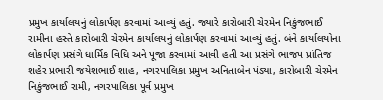પ્રમુખ કાર્યાલયનું લોકાર્પણ કરવામાં આવ્યું હતું. જ્યારે કારોબારી ચેરમેન નિકુંજભાઈ રામીના હસ્તે કારોબારી ચેરમેન કાર્યાલયનું લોકાર્પણ કરવામાં આવ્યું હતું. બંને કાર્યાલયોના લોકાર્પણ પ્રસંગે ધાર્મિક વિધિ અને પૂજા કરવામાં આવી હતી આ પ્રસંગે ભાજપ પ્રાંતિજ શહેર પ્રભારી જયેશભાઈ શાહ, નગરપાલિકા પ્રમુખ અનિતાબેન પંડ્યા, કારોબારી ચેરમેન નિકુંજભાઈ રામી, નગરપાલિકા પૂર્વ પ્રમુખ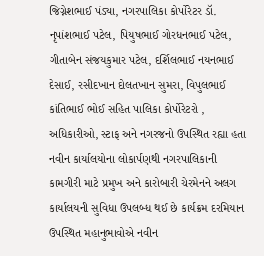જિગ્નેશભાઈ પંડ્યા, નગરપાલિકા કોર્પોરેટર ડૉ. નૃપાંશભાઈ પટેલ, પિયુષભાઈ ગોરધનભાઈ પટેલ, ગીતાબેન સંજયકુમાર પટેલ, દર્શિલભાઈ નયનભાઈ દેસાઈ, રસીદખાન દોલતખાન સુમરા, વિપુલભાઈ કાંતિભાઈ ભોઈ સહિત પાલિકા કોર્પોરેટરો , અધિકારીઓ, સ્ટાફ અને નગરજનો ઉપસ્થિત રહ્યા હતા નવીન કાર્યાલયોના લોકાર્પણથી નગરપાલિકાની કામગીરી માટે પ્રમુખ અને કારોબારી ચેરમેનને અલગ કાર્યાલયની સુવિધા ઉપલબ્ધ થઈ છે કાર્યક્રમ દરમિયાન ઉપસ્થિત મહાનુભાવોએ નવીન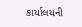કાર્યાલયની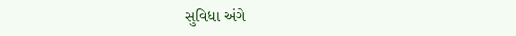સુવિધા અંગે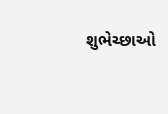શુભેચ્છાઓ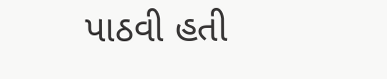પાઠવી હતી